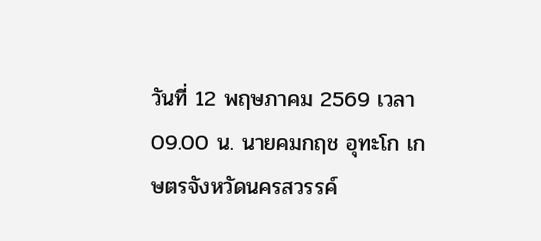วันที่ 12 พฤษภาคม 2569 เวลา 09.00 น. นายคมกฤช อุทะโก เกษตรจังหวัดนครสวรรค์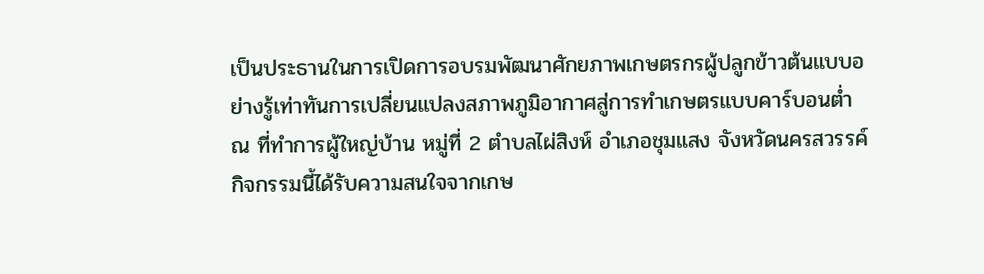เป็นประธานในการเปิดการอบรมพัฒนาศักยภาพเกษตรกรผู้ปลูกข้าวต้นแบบอย่างรู้เท่าทันการเปลี่ยนแปลงสภาพภูมิอากาศสู่การทำเกษตรแบบคาร์บอนต่ำ ณ ที่ทำการผู้ใหญ่บ้าน หมู่ที่ 2 ตำบลไผ่สิงห์ อำเภอชุมแสง จังหวัดนครสวรรค์
กิจกรรมนี้ได้รับความสนใจจากเกษ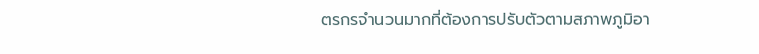ตรกรจำนวนมากที่ต้องการปรับตัวตามสภาพภูมิอา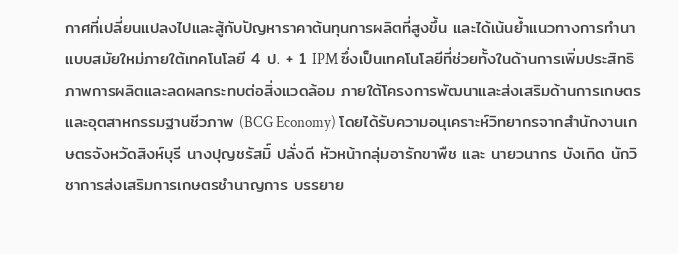กาศที่เปลี่ยนแปลงไปและสู้กับปัญหาราคาต้นทุนการผลิตที่สูงขึ้น และได้เน้นย้ำแนวทางการทำนาแบบสมัยใหม่ภายใต้เทคโนโลยี 4 ป. + 1 IPM ซึ่งเป็นเทคโนโลยีที่ช่วยทั้งในด้านการเพิ่มประสิทธิภาพการผลิตและลดผลกระทบต่อสิ่งแวดล้อม ภายใต้โครงการพัฒนาและส่งเสริมด้านการเกษตรและอุตสาหกรรมฐานชีวภาพ (BCG Economy) โดยได้รับความอนุเคราะห์วิทยากรจากสำนักงานเกษตรจังหวัดสิงห์บุรี นางปุญชรัสมิ์ ปลั่งดี หัวหน้ากลุ่มอารักขาพืช และ นายวนากร บังเกิด นักวิชาการส่งเสริมการเกษตรชำนาญการ บรรยาย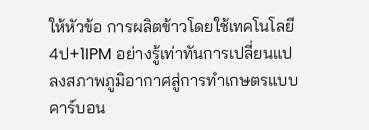ให้หัวข้อ การผลิตข้าวโดยใช้เทคโนโลยี 4ป+1IPM อย่างรู้เท่าทันการเปลี่ยนแปลงสภาพภูมิอากาศสู่การทำเกษตรแบบคาร์บอน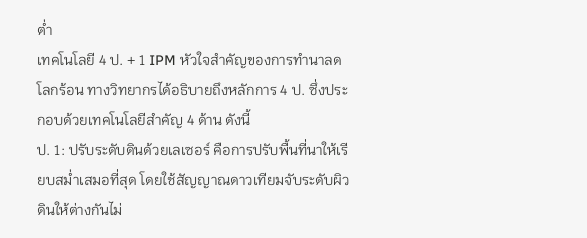ต่ำ
เทคโนโลยี 4 ป. + 1 IPM หัวใจสำคัญของการทำนาลดโลกร้อน ทางวิทยากรได้อธิบายถึงหลักการ 4 ป. ซึ่งประกอบด้วยเทคโนโลยีสำคัญ 4 ด้าน ดังนี้
ป. 1: ปรับระดับดินด้วยเลเซอร์ คือการปรับพื้นที่นาให้เรียบสม่ำเสมอที่สุด โดยใช้สัญญาณดาวเทียมจับระดับผิวดินให้ต่างกันไม่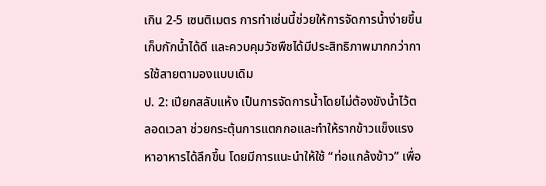เกิน 2-5 เซนติเมตร การทำเช่นนี้ช่วยให้การจัดการน้ำง่ายขึ้น เก็บกักน้ำได้ดี และควบคุมวัชพืชได้มีประสิทธิภาพมากกว่าการใช้สายตามองแบบเดิม
ป. 2: เปียกสลับแห้ง เป็นการจัดการน้ำโดยไม่ต้องขังน้ำไว้ตลอดเวลา ช่วยกระตุ้นการแตกกอและทำให้รากข้าวแข็งแรงหาอาหารได้ลึกขึ้น โดยมีการแนะนำให้ใช้ “ท่อแกล้งข้าว” เพื่อ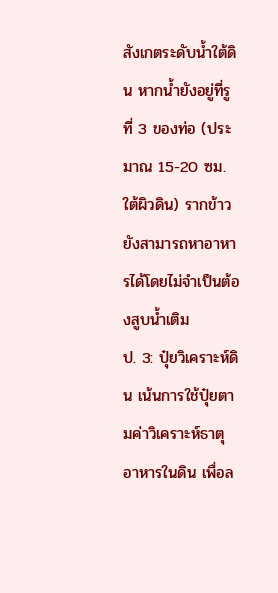สังเกตระดับน้ำใต้ดิน หากน้ำยังอยู่ที่รูที่ 3 ของท่อ (ประมาณ 15-20 ซม. ใต้ผิวดิน) รากข้าวยังสามารถหาอาหารได้โดยไม่จำเป็นต้องสูบน้ำเติม
ป. 3: ปุ๋ยวิเคราะห์ดิน เน้นการใช้ปุ๋ยตามค่าวิเคราะห์ธาตุอาหารในดิน เพื่อล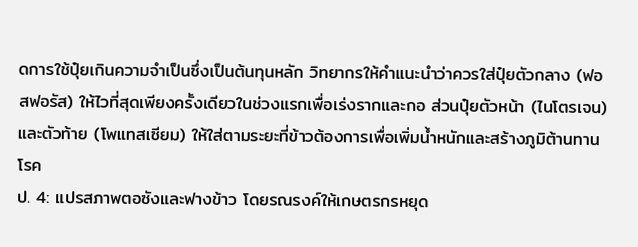ดการใช้ปุ๋ยเกินความจำเป็นซึ่งเป็นต้นทุนหลัก วิทยากรให้คำแนะนำว่าควรใส่ปุ๋ยตัวกลาง (ฟอสฟอรัส) ให้ไวที่สุดเพียงครั้งเดียวในช่วงแรกเพื่อเร่งรากและกอ ส่วนปุ๋ยตัวหน้า (ไนโตรเจน) และตัวท้าย (โพแทสเซียม) ให้ใส่ตามระยะที่ข้าวต้องการเพื่อเพิ่มน้ำหนักและสร้างภูมิต้านทานโรค
ป. 4: แปรสภาพตอซังและฟางข้าว โดยรณรงค์ให้เกษตรกรหยุด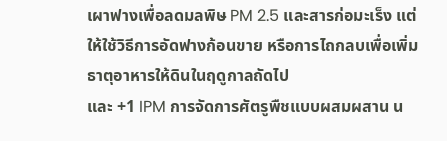เผาฟางเพื่อลดมลพิษ PM 2.5 และสารก่อมะเร็ง แต่ให้ใช้วิธีการอัดฟางก้อนขาย หรือการไถกลบเพื่อเพิ่มธาตุอาหารให้ดินในฤดูกาลถัดไป
และ +1 IPM การจัดการศัตรูพืชแบบผสมผสาน น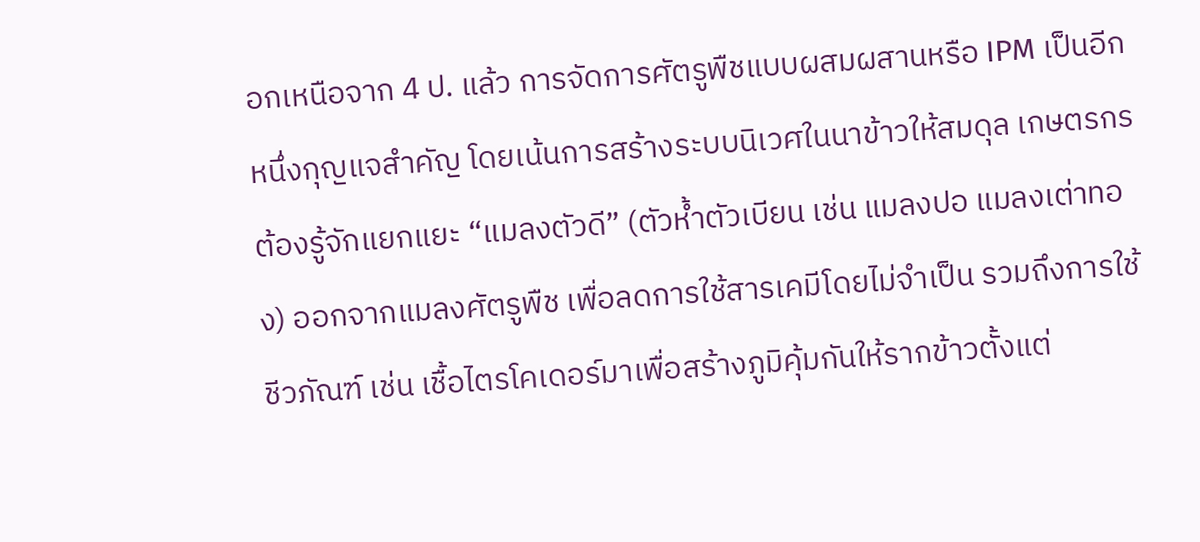อกเหนือจาก 4 ป. แล้ว การจัดการศัตรูพืชแบบผสมผสานหรือ IPM เป็นอีกหนึ่งกุญแจสำคัญ โดยเน้นการสร้างระบบนิเวศในนาข้าวให้สมดุล เกษตรกรต้องรู้จักแยกแยะ “แมลงตัวดี” (ตัวห้ำตัวเบียน เช่น แมลงปอ แมลงเต่าทอง) ออกจากแมลงศัตรูพืช เพื่อลดการใช้สารเคมีโดยไม่จำเป็น รวมถึงการใช้ชีวภัณฑ์ เช่น เชื้อไตรโคเดอร์มาเพื่อสร้างภูมิคุ้มกันให้รากข้าวตั้งแต่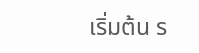เริ่มต้น ร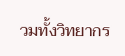วมทั้งวิทยากร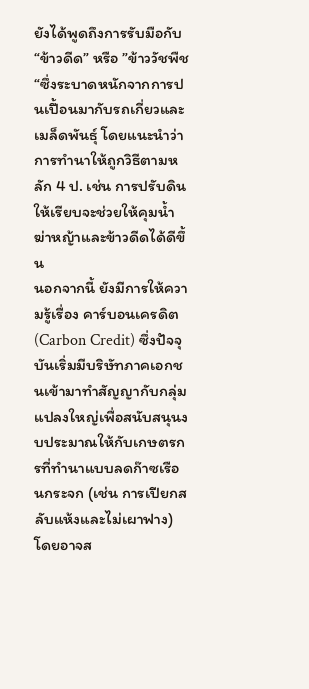ยังได้พูดถึงการรับมือกับ “ข้าวดีด” หรือ ”ข้าววัชพืช“ซึ่งระบาดหนักจากการปนเปื้อนมากับรถเกี่ยวและเมล็ดพันธุ์ โดยแนะนำว่าการทำนาให้ถูกวิธีตามหลัก 4 ป. เช่น การปรับดินให้เรียบจะช่วยให้คุมน้ำฆ่าหญ้าและข้าวดีดได้ดีขึ้น
นอกจากนี้ ยังมีการให้ความรู้เรื่อง คาร์บอนเครดิต (Carbon Credit) ซึ่งปัจจุบันเริ่มมีบริษัทภาคเอกชนเข้ามาทำสัญญากับกลุ่มแปลงใหญ่เพื่อสนับสนุนงบประมาณให้กับเกษตรกรที่ทำนาแบบลดก๊าซเรือนกระจก (เช่น การเปียกสลับแห้งและไม่เผาฟาง) โดยอาจส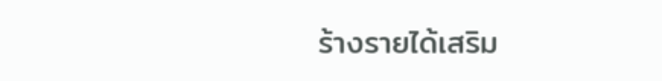ร้างรายได้เสริม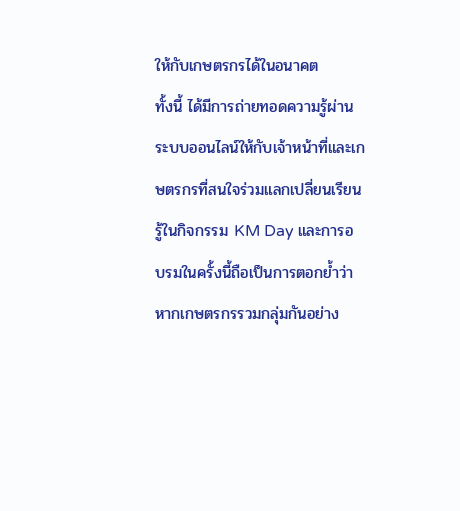ให้กับเกษตรกรได้ในอนาคต
ทั้งนี้ ได้มีการถ่ายทอดความรู้ผ่านระบบออนไลน์ให้กับเจ้าหน้าที่และเกษตรกรที่สนใจร่วมแลกเปลี่ยนเรียนรู้ในกิจกรรม KM Day และการอบรมในครั้งนี้ถือเป็นการตอกย้ำว่า หากเกษตรกรรวมกลุ่มกันอย่าง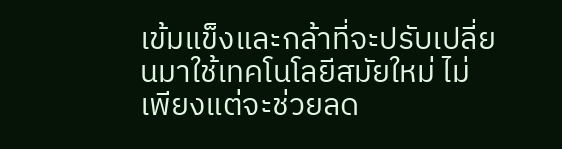เข้มแข็งและกล้าที่จะปรับเปลี่ยนมาใช้เทคโนโลยีสมัยใหม่ ไม่เพียงแต่จะช่วยลด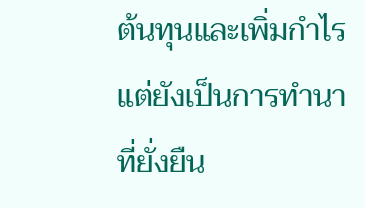ต้นทุนและเพิ่มกำไร แต่ยังเป็นการทำนาที่ยั่งยืน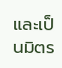และเป็นมิตร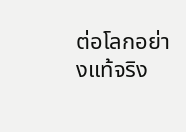ต่อโลกอย่างแท้จริง